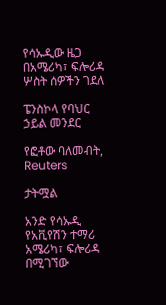የሳኡዲው ዜጋ በአሜሪካ፣ ፍሎሪዳ ሦስት ሰዎችን ገደለ

ፔንስኮላ የባህር ኃይል መንደር

የፎቶው ባለመብት, Reuters

ታትሟል

አንድ የሳኡዲ የአቪየሽን ተማሪ አሜሪካ፣ ፍሎሪዳ በሚገኘው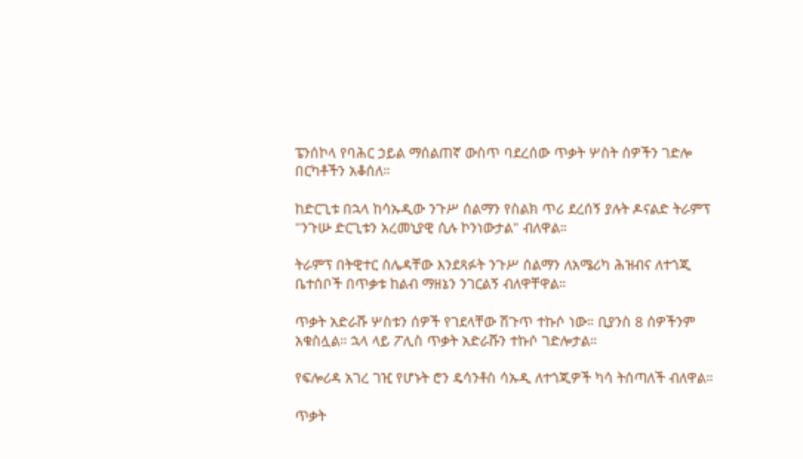ፔንሰኮላ የባሕር ኃይል ማሰልጠኛ ውስጥ ባደረሰው ጥቃት ሦስት ሰዎችን ገድሎ በርካቶችን አቆሰለ።

ከድርጊቱ በኋላ ከሳኡዲው ንጉሥ ሰልማን የስልክ ጥሪ ደረሰኝ ያሉት ዶናልድ ትራምፕ "ንጉሡ ድርጊቱን አረመኒያዊ ሲሉ ኮንነውታል" ብለዋል።

ትራምፕ በትዊተር ሰሌዳቸው እንደጻፉት ንጉሥ ሰልማን ለአሜሪካ ሕዝብና ለተጎጂ ቤተሰቦች በጥቃቱ ከልብ ማዘኔን ንገርልኝ ብለዋቸዋል።

ጥቃት አድራሹ ሦስቱን ሰዎች የገደላቸው ሽጉጥ ተኩሶ ነው። ቢያንስ 8 ሰዎችንም አቁስሏል። ኋላ ላይ ፖሊስ ጥቃት አድራሹን ተኩሶ ገድሎታል።

የፍሎሪዳ አገረ ገዢ የሆኑት ሮን ዴሳንቶስ ሳኡዲ ለተጎጂዎች ካሳ ትሰጣለች ብለዋል።

ጥቃት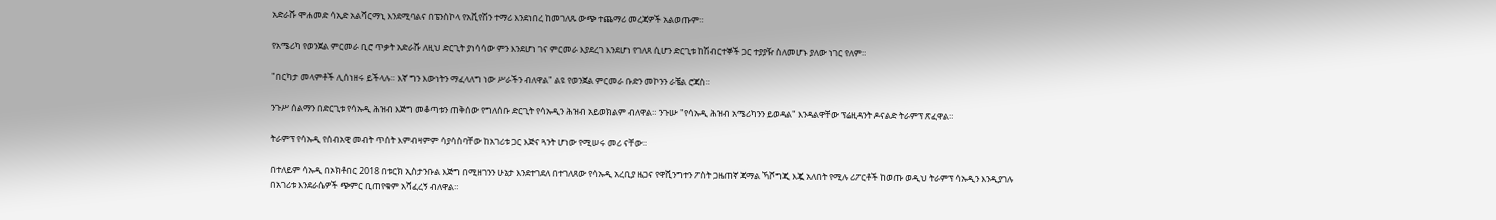አድራሹ ሞሐመድ ሳኢድ አልሻርማኒ እንደሚባልና በፔንስኮላ የአቪየሽን ተማሪ እንደነበረ ከመገለጹ ውጭ ተጨማሪ መረጃዎች አልወጡም።

የአሜሪካ የወንጀል ምርመራ ቢሮ ጥቃት አድራሹ ለዚህ ድርጊት ያነሳሳው ምን እንደሆነ ገና ምርመራ እያደረገ እንደሆነ የገለጸ ሲሆን ድርጊቱ ከሽብርተኞች ጋር ተያያዥ ስለመሆኑ ያለው ነገር የለም።

"በርካታ መላምቶች ሊሰነዘሩ ይችላሉ። እኛ ግን እውነትን ማፈላለግ ነው ሥራችን ብለዋል" ልዩ የወንጀል ምርመራ ቡድን መኮንን ራቼል ሮጃስ።

ንጉሥ ሰልማን በድርጊቱ የሳኡዲ ሕዝብ እጅግ መቆጣቱን ጠቅሰው የግለሰቡ ድርጊት የሳኡዲን ሕዝብ አይወክልም ብለዋል። ንጉሡ "የሳኡዲ ሕዝብ አሜሪካንን ይወዳል" እንዳልዋቸው ፕሬዚዳንት ዶናልድ ትራምፕ ጽፈዋል።

ትራምፕ የሳኡዲ የሰብአዊ መብት ጥሰት እምብዛምም ሳያሳስባቸው ከአገሪቱ ጋር እጅና ጓንት ሆነው የሚሠሩ መሪ ናቸው።

በተለይም ሳኡዲ በኦክቶበር 2018 በቱርክ ኢስታንቡል እጅግ በሚዘገንን ሁኔታ እንደተገደለ በተገለጸው የሳኡዲ አረቢያ ዜጋና የዋሺንግተን ፖስት ጋዜጠኛ ጃማል ኻሾግጂ እጇ አለበት የሚሉ ሪፖርቶች ከወጡ ወዲህ ትራምፕ ሳኡዲን እንዲያገሉ በአገሪቱ እንደራሴዎች ጭምር ቢጠየቁም አሻፈረኝ ብለዋል።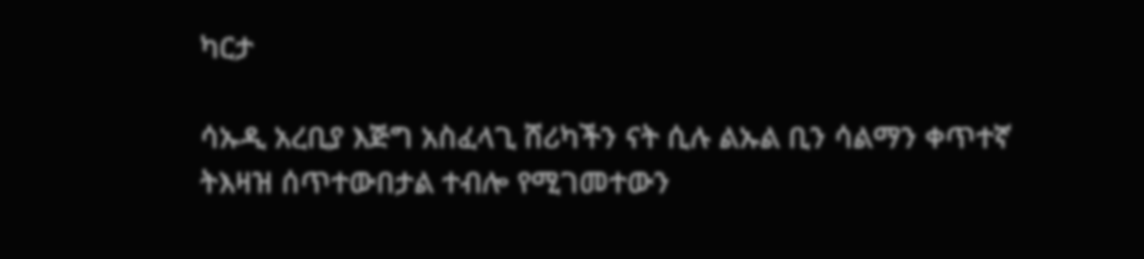ካርታ

ሳኡዲ አረቢያ እጅግ አስፈላጊ ሸሪካችን ናት ሲሉ ልኡል ቢን ሳልማን ቀጥተኛ ትእዛዝ ሰጥተውበታል ተብሎ የሚገመተውን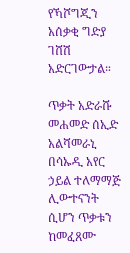የኻሾግጂን አሰቃቂ ግድያ ገሸሽ አድርገውታል።

ጥቃት አድራሹ መሐመድ ሰኢድ አልሻመራኒ በሳኡዲ አየር ኃይል ተለማማጅ ሊውተናንት ሲሆን ጥቃቱን ከመፈጸሙ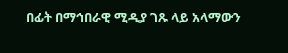በፊት በማኅበራዊ ሚዲያ ገጹ ላይ አላማውን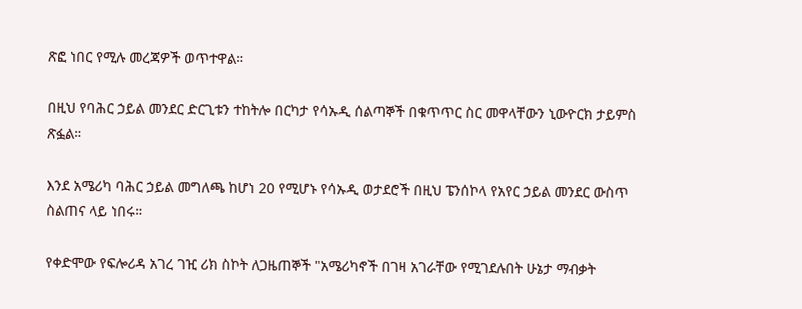ጽፎ ነበር የሚሉ መረጃዎች ወጥተዋል።

በዚህ የባሕር ኃይል መንደር ድርጊቱን ተከትሎ በርካታ የሳኡዲ ሰልጣኞች በቁጥጥር ስር መዋላቸውን ኒውዮርክ ታይምስ ጽፏል።

እንደ አሜሪካ ባሕር ኃይል መግለጫ ከሆነ 20 የሚሆኑ የሳኡዲ ወታደሮች በዚህ ፔንሰኮላ የአየር ኃይል መንደር ውስጥ ስልጠና ላይ ነበሩ።

የቀድሞው የፍሎሪዳ አገረ ገዢ ሪክ ስኮት ለጋዜጠኞች "አሜሪካኖች በገዛ አገራቸው የሚገደሉበት ሁኔታ ማብቃት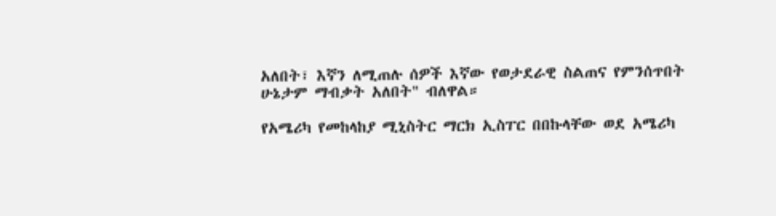አለበት፣ እኛን ለሚጠሉ ሰዎች እኛው የወታደራዊ ስልጠና የምንሰጥበት ሁኔታም ማብቃት አለበት" ብለዋል።

የአሜሪካ የመከላከያ ሚኒስትር ማርክ ኢስፐር በበኩላቸው ወደ አሜሪካ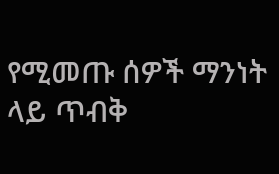የሚመጡ ሰዎች ማንነት ላይ ጥብቅ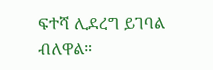ፍተሻ ሊደረግ ይገባል ብለዋል።